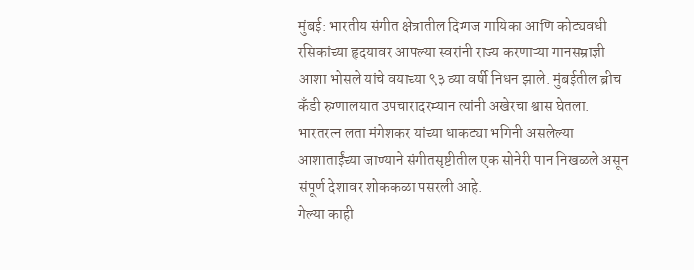मुंबई: भारतीय संगीत क्षेत्रातील दिग्गज गायिका आणि कोट्यवधी रसिकांच्या हृदयावर आपल्या स्वरांनी राज्य करणाऱ्या गानसम्राज्ञी आशा भोसले यांचे वयाच्या ९३ व्या वर्षी निधन झाले. मुंबईतील ब्रीच कँडी रुग्णालयात उपचारादरम्यान त्यांनी अखेरचा श्वास घेतला. भारतरत्न लता मंगेशकर यांच्या धाकट्या भगिनी असलेल्या आशाताईंच्या जाण्याने संगीतसृष्टीतील एक सोनेरी पान निखळले असून संपूर्ण देशावर शोककळा पसरली आहे.
गेल्या काही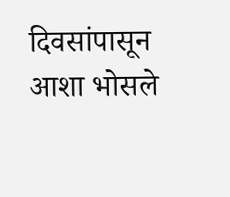दिवसांपासून आशा भोसले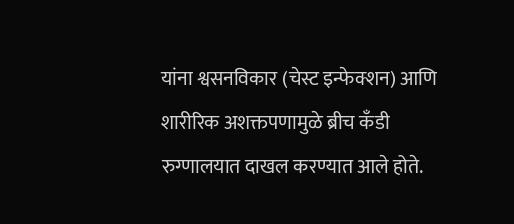यांना श्वसनविकार (चेस्ट इन्फेक्शन) आणि शारीरिक अशक्तपणामुळे ब्रीच कँडी रुग्णालयात दाखल करण्यात आले होते.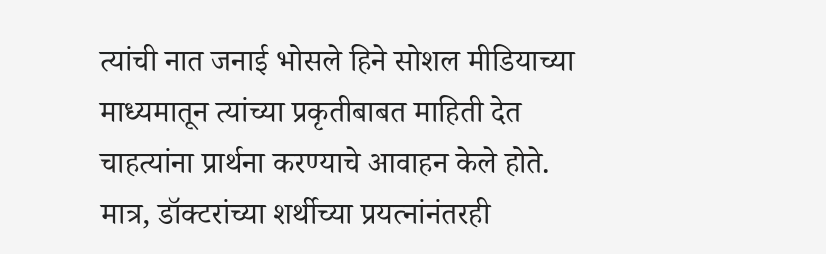त्यांची नात जनाई भोसले हिने सोशल मीडियाच्या माध्यमातून त्यांच्या प्रकृतीबाबत माहिती देत चाहत्यांना प्रार्थना करण्याचे आवाहन केले होते. मात्र, डॉक्टरांच्या शर्थीच्या प्रयत्नांनंतरही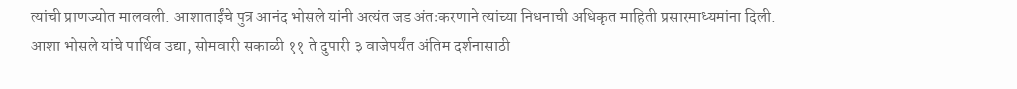त्यांची प्राणज्योत मालवली. आशाताईंचे पुत्र आनंद भोसले यांनी अत्यंत जड अंतःकरणाने त्यांच्या निधनाची अधिकृत माहिती प्रसारमाध्यमांना दिली.
आशा भोसले यांचे पार्थिव उद्या, सोमवारी सकाळी ११ ते दुपारी ३ वाजेपर्यंत अंतिम दर्शनासाठी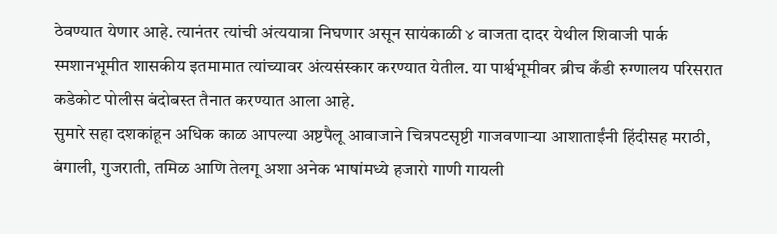ठेवण्यात येणार आहे. त्यानंतर त्यांची अंत्ययात्रा निघणार असून सायंकाळी ४ वाजता दादर येथील शिवाजी पार्क स्मशानभूमीत शासकीय इतमामात त्यांच्यावर अंत्यसंस्कार करण्यात येतील. या पार्श्वभूमीवर ब्रीच कँडी रुग्णालय परिसरात कडेकोट पोलीस बंदोबस्त तैनात करण्यात आला आहे.
सुमारे सहा दशकांहून अधिक काळ आपल्या अष्टपैलू आवाजाने चित्रपटसृष्टी गाजवणाऱ्या आशाताईंनी हिंदीसह मराठी, बंगाली, गुजराती, तमिळ आणि तेलगू अशा अनेक भाषांमध्ये हजारो गाणी गायली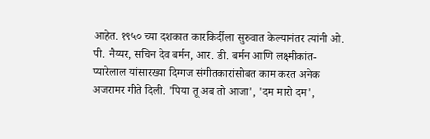आहेत. १९५० च्या दशकात कारकिर्दीला सुरुवात केल्यानंतर त्यांनी ओ. पी. नैय्यर, सचिन देव बर्मन, आर. डी. बर्मन आणि लक्ष्मीकांत-प्यारेलाल यांसारख्या दिग्गज संगीतकारांसोबत काम करत अनेक अजरामर गीते दिली. 'पिया तू अब तो आजा', 'दम मारो दम',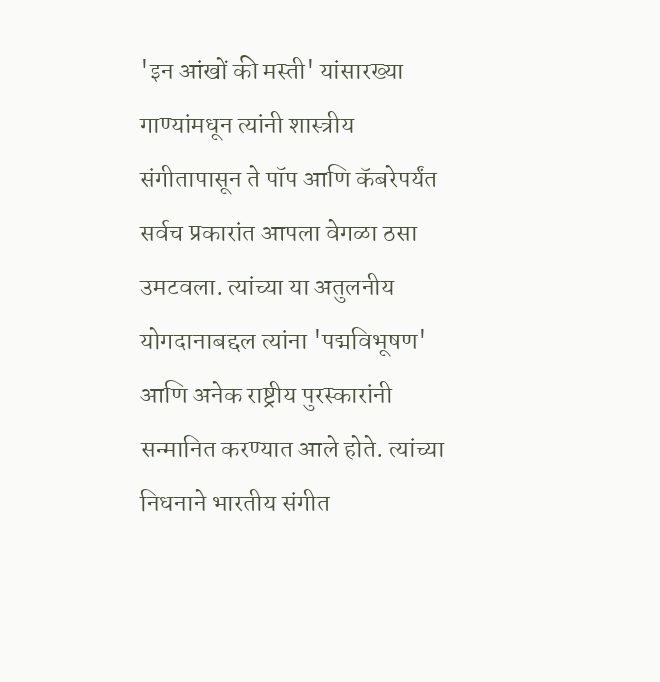'इन आंखों की मस्ती' यांसारख्या गाण्यांमधून त्यांनी शास्त्रीय संगीतापासून ते पॉप आणि कॅबरेपर्यंत सर्वच प्रकारांत आपला वेगळा ठसा उमटवला. त्यांच्या या अतुलनीय योगदानाबद्दल त्यांना 'पद्मविभूषण' आणि अनेक राष्ट्रीय पुरस्कारांनी सन्मानित करण्यात आले होते. त्यांच्या निधनाने भारतीय संगीत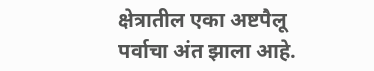क्षेत्रातील एका अष्टपैलू पर्वाचा अंत झाला आहे.